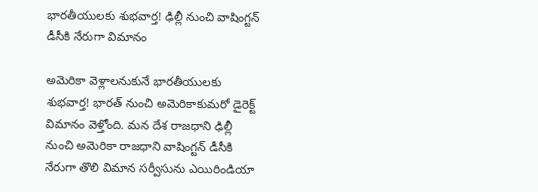భారతీయులకు శుభవార్త! ఢిల్లీ నుంచి వాషింగ్టన్ డీసీకి నేరుగా విమానం

అమెరికా వెళ్లాలనుకునే భారతీయులకు శుభవార్త! భారత్ నుంచి అమెరికాకుమరో డైరెక్ట్ విమానం వెళ్తోంది. మన దేశ రాజధాని ఢిల్లీ నుంచి అమెరికా రాజధాని వాషింగ్టన్ డీసీకి నేరుగా తొలి విమాన సర్వీసును ఎయిరిండియా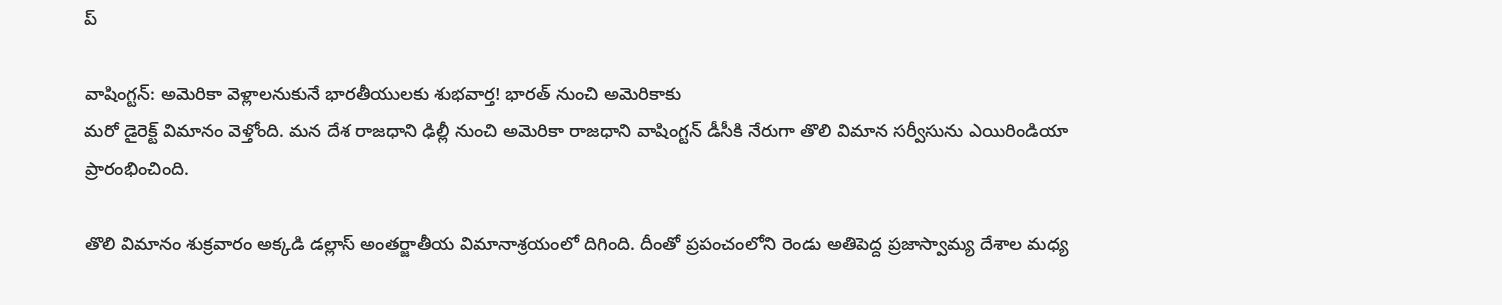ప్

వాషింగ్టన్: అమెరికా వెళ్లాలనుకునే భారతీయులకు శుభవార్త! భారత్ నుంచి అమెరికాకు
మరో డైరెక్ట్ విమానం వెళ్తోంది. మన దేశ రాజధాని ఢిల్లీ నుంచి అమెరికా రాజధాని వాషింగ్టన్ డీసీకి నేరుగా తొలి విమాన సర్వీసును ఎయిరిండియా ప్రారంభించింది.

తొలి విమానం శుక్రవారం అక్కడి డల్లాస్ అంతర్జాతీయ విమానాశ్రయంలో దిగింది. దీంతో ప్రపంచంలోని రెండు అతిపెద్ద ప్రజాస్వామ్య దేశాల మధ్య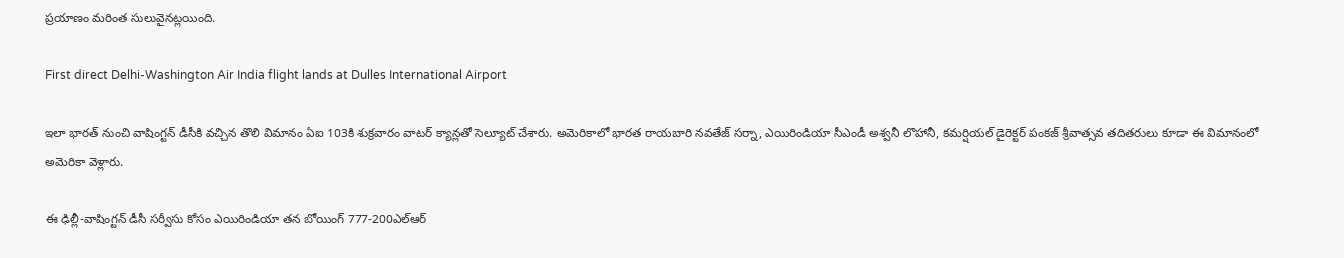ప్రయాణం మరింత సులువైనట్లయింది.

First direct Delhi-Washington Air India flight lands at Dulles International Airport

ఇలా భారత్ నుంచి వాషింగ్టన్ డీసీకి వచ్చిన తొలి విమానం ఏఐ 103కి శుక్రవారం వాటర్ క్యాన్లతో సెల్యూట్ చేశారు. అమెరికాలో భారత రాయబారి నవతేజ్ సర్నా, ఎయిరిండియా సీఎండీ అశ్వనీ లొహానీ, కమర్షియల్ డైరెక్టర్ పంకజ్ శ్రీవాత్సవ తదితరులు కూడా ఈ విమానంలో అమెరికా వెళ్లారు.

ఈ ఢిల్లీ-వాషింగ్టన్ డీసీ సర్వీసు కోసం ఎయిరిండియా తన బోయింగ్ 777-200ఎల్ఆర్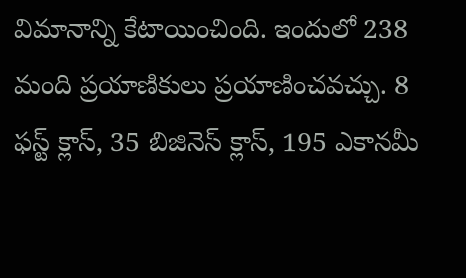విమానాన్ని కేటాయించింది. ఇందులో 238 మంది ప్రయాణికులు ప్రయాణించవచ్చు. 8 ఫస్ట్ క్లాస్, 35 బిజినెస్ క్లాస్, 195 ఎకానమీ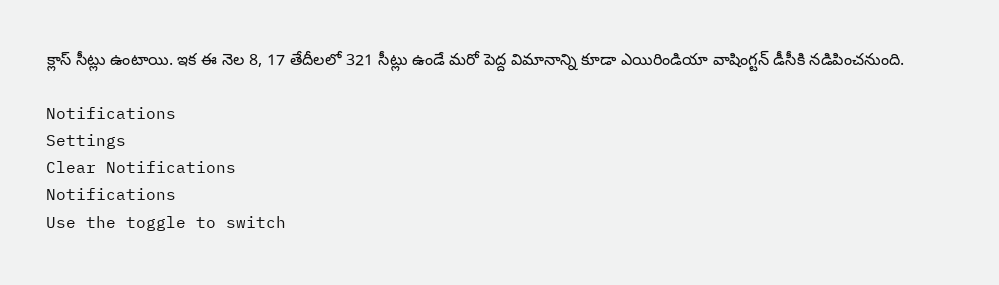క్లాస్ సీట్లు ఉంటాయి. ఇక ఈ నెల 8, 17 తేదీలలో 321 సీట్లు ఉండే మరో పెద్ద విమానాన్ని కూడా ఎయిరిండియా వాషింగ్టన్ డీసీకి నడిపించనుంది.

Notifications
Settings
Clear Notifications
Notifications
Use the toggle to switch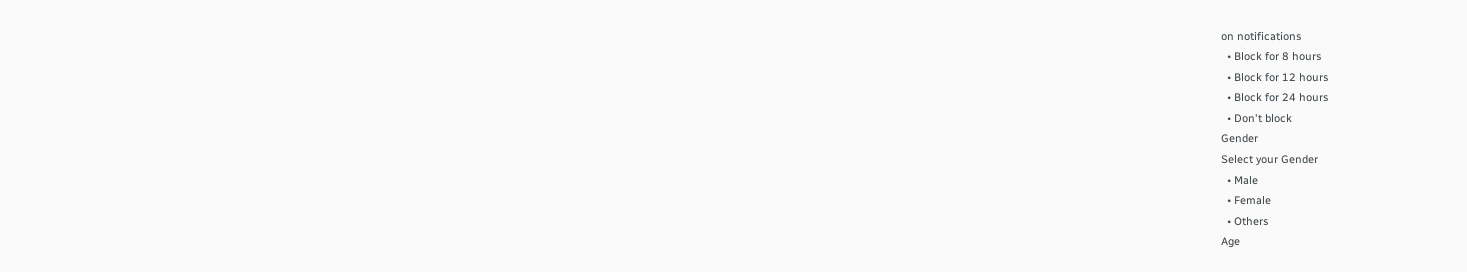on notifications
  • Block for 8 hours
  • Block for 12 hours
  • Block for 24 hours
  • Don't block
Gender
Select your Gender
  • Male
  • Female
  • Others
Age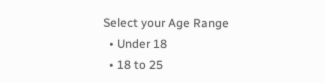Select your Age Range
  • Under 18
  • 18 to 25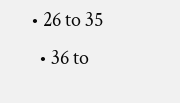• 26 to 35
  • 36 to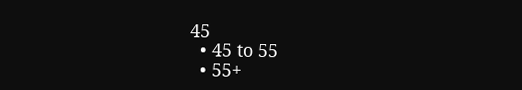45
  • 45 to 55
  • 55+